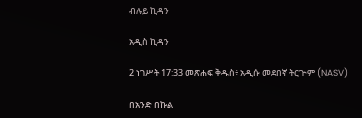ብሉይ ኪዳን

አዲስ ኪዳን

2 ነገሥት 17:33 መጽሐፍ ቅዱስ፥ አዲሱ መደበኛ ትርጒም (NASV)

በአንድ በኩል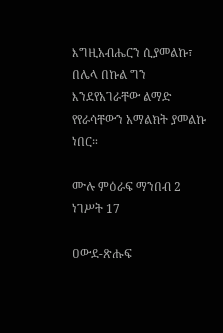እግዚአብሔርን ሲያመልኩ፣ በሌላ በኩል ግን እንደየአገራቸው ልማድ የየራሳቸውን አማልክት ያመልኩ ነበር።

ሙሉ ምዕራፍ ማንበብ 2 ነገሥት 17

ዐውደ-ጽሑፍ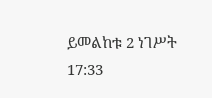ይመልከቱ 2 ነገሥት 17:33